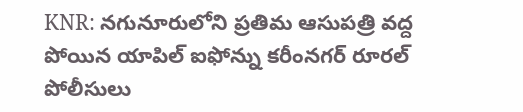KNR: నగునూరులోని ప్రతిమ ఆసుపత్రి వద్ద పోయిన యాపిల్ ఐఫోన్ను కరీంనగర్ రూరల్ పోలీసులు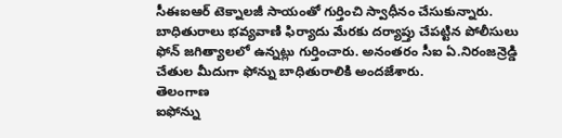సీఈఐఆర్ టెక్నాలజీ సాయంతో గుర్తించి స్వాధీనం చేసుకున్నారు. బాధితురాలు భవ్యవాణి ఫిర్యాదు మేరకు దర్యాప్తు చేపట్టిన పోలీసులు ఫోన్ జగిత్యాలలో ఉన్నట్లు గుర్తించారు. అనంతరం సీఐ ఏ.నిరంజన్రెడ్డి చేతుల మీదుగా ఫోన్ను బాధితురాలికి అందజేశారు.
తెలంగాణ
ఐఫోన్ను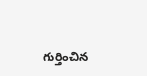గుర్తించిన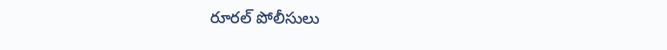రూరల్ పోలీసులు